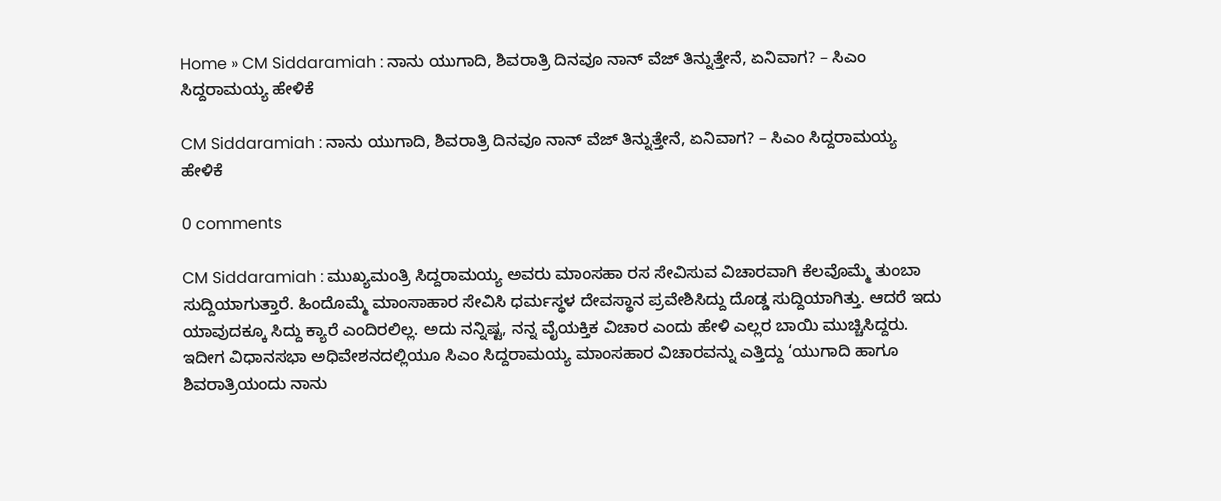Home » CM Siddaramiah : ನಾನು ಯುಗಾದಿ, ಶಿವರಾತ್ರಿ ದಿನವೂ ನಾನ್ ವೆಜ್ ತಿನ್ನುತ್ತೇನೆ, ಏನಿವಾಗ? – ಸಿಎಂ ಸಿದ್ದರಾಮಯ್ಯ ಹೇಳಿಕೆ

CM Siddaramiah : ನಾನು ಯುಗಾದಿ, ಶಿವರಾತ್ರಿ ದಿನವೂ ನಾನ್ ವೆಜ್ ತಿನ್ನುತ್ತೇನೆ, ಏನಿವಾಗ? – ಸಿಎಂ ಸಿದ್ದರಾಮಯ್ಯ ಹೇಳಿಕೆ

0 comments

CM Siddaramiah : ಮುಖ್ಯಮಂತ್ರಿ ಸಿದ್ದರಾಮಯ್ಯ ಅವರು ಮಾಂಸಹಾ ರಸ ಸೇವಿಸುವ ವಿಚಾರವಾಗಿ ಕೆಲವೊಮ್ಮೆ ತುಂಬಾ ಸುದ್ದಿಯಾಗುತ್ತಾರೆ. ಹಿಂದೊಮ್ಮೆ ಮಾಂಸಾಹಾರ ಸೇವಿಸಿ ಧರ್ಮಸ್ಥಳ ದೇವಸ್ಥಾನ ಪ್ರವೇಶಿಸಿದ್ದು ದೊಡ್ಡ ಸುದ್ದಿಯಾಗಿತ್ತು. ಆದರೆ ಇದು ಯಾವುದಕ್ಕೂ ಸಿದ್ದು ಕ್ಯಾರೆ ಎಂದಿರಲಿಲ್ಲ. ಅದು ನನ್ನಿಷ್ಟ, ನನ್ನ ವೈಯಕ್ತಿಕ ವಿಚಾರ ಎಂದು ಹೇಳಿ ಎಲ್ಲರ ಬಾಯಿ ಮುಚ್ಚಿಸಿದ್ದರು. ಇದೀಗ ವಿಧಾನಸಭಾ ಅಧಿವೇಶನದಲ್ಲಿಯೂ ಸಿಎಂ ಸಿದ್ದರಾಮಯ್ಯ ಮಾಂಸಹಾರ ವಿಚಾರವನ್ನು ಎತ್ತಿದ್ದು ‘ಯುಗಾದಿ ಹಾಗೂ ಶಿವರಾತ್ರಿಯಂದು ನಾನು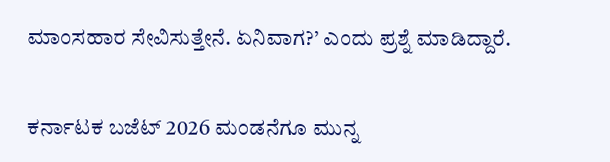ಮಾಂಸಹಾರ ಸೇವಿಸುತ್ತೇನೆ. ಏನಿವಾಗ?’ ಎಂದು ಪ್ರಶ್ನೆ ಮಾಡಿದ್ದಾರೆ.

ಕರ್ನಾಟಕ ಬಜೆಟ್ 2026 ಮಂಡನೆಗೂ ಮುನ್ನ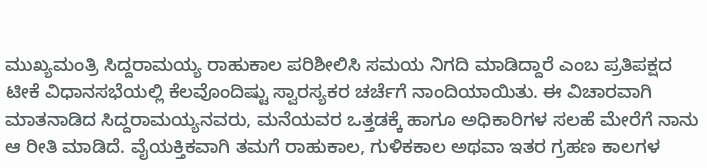ಮುಖ್ಯಮಂತ್ರಿ ಸಿದ್ದರಾಮಯ್ಯ ರಾಹುಕಾಲ ಪರಿಶೀಲಿಸಿ ಸಮಯ ನಿಗದಿ ಮಾಡಿದ್ದಾರೆ ಎಂಬ ಪ್ರತಿಪಕ್ಷದ ಟೀಕೆ ವಿಧಾನಸಭೆಯಲ್ಲಿ ಕೆಲವೊಂದಿಷ್ಟು ಸ್ವಾರಸ್ಯಕರ ಚರ್ಚೆಗೆ ನಾಂದಿಯಾಯಿತು. ಈ ವಿಚಾರವಾಗಿ ಮಾತನಾಡಿದ ಸಿದ್ದರಾಮಯ್ಯನವರು, ಮನೆಯವರ ಒತ್ತಡಕ್ಕೆ ಹಾಗೂ ಅಧಿಕಾರಿಗಳ ಸಲಹೆ ಮೇರೆಗೆ ನಾನು ಆ ರೀತಿ ಮಾಡಿದೆ. ವೈಯಕ್ತಿಕವಾಗಿ ತಮಗೆ ರಾಹುಕಾಲ, ಗುಳಿಕಕಾಲ ಅಥವಾ ಇತರ ಗ್ರಹಣ ಕಾಲಗಳ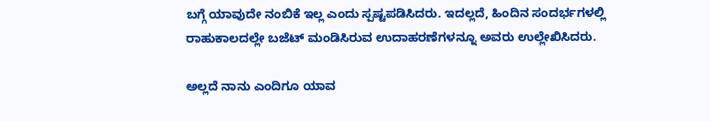ಬಗ್ಗೆ ಯಾವುದೇ ನಂಬಿಕೆ ಇಲ್ಲ ಎಂದು ಸ್ಪಷ್ಟಪಡಿಸಿದರು. ಇದಲ್ಲದೆ, ಹಿಂದಿನ ಸಂದರ್ಭಗಳಲ್ಲಿ ರಾಹುಕಾಲದಲ್ಲೇ ಬಜೆಟ್ ಮಂಡಿಸಿರುವ ಉದಾಹರಣೆಗಳನ್ನೂ ಅವರು ಉಲ್ಲೇಖಿಸಿದರು.

ಅಲ್ಲದೆ ನಾನು ಎಂದಿಗೂ ಯಾವ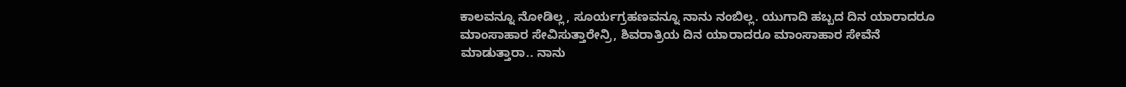ಕಾಲವನ್ನೂ ನೋಡಿಲ್ಲ, ಸೂರ್ಯಗ್ರಹಣವನ್ನೂ ನಾನು ನಂಬಿಲ್ಲ. ಯುಗಾದಿ ಹಬ್ಬದ ದಿನ ಯಾರಾದರೂ ಮಾಂಸಾಹಾರ ಸೇವಿಸುತ್ತಾರೇನ್ರಿ, ಶಿವರಾತ್ರಿಯ ದಿನ ಯಾರಾದರೂ ಮಾಂಸಾಹಾರ ಸೇವೆನೆ ಮಾಡುತ್ತಾರಾ.. ನಾನು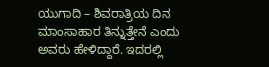ಯುಗಾದಿ – ಶಿವರಾತ್ರಿಯ ದಿನ ಮಾಂಸಾಹಾರ ತಿನ್ನುತ್ತೇನೆ ಎಂದು  ಅವರು ಹೇಳಿದ್ದಾರೆ. ಇದರಲ್ಲಿ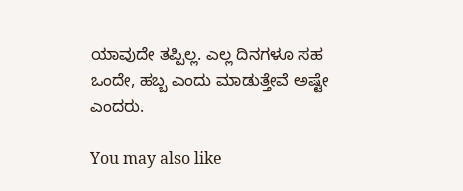ಯಾವುದೇ ತಪ್ಪಿಲ್ಲ. ಎಲ್ಲ ದಿನಗಳೂ ಸಹ ಒಂದೇ, ಹಬ್ಬ ಎಂದು ಮಾಡುತ್ತೇವೆ ಅಷ್ಟೇ ಎಂದರು.

You may also like